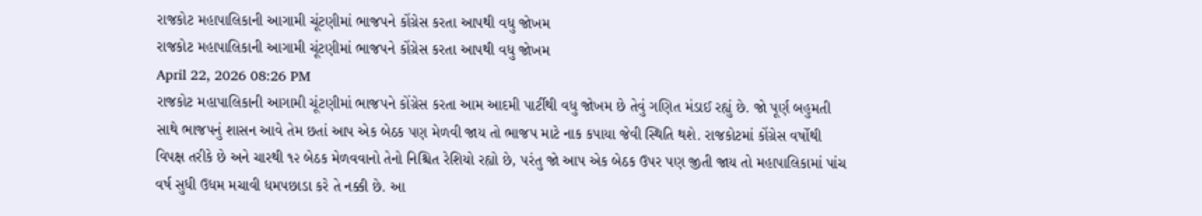રાજકોટ મહાપાલિકાની આગામી ચૂંટણીમાં ભાજપને કોંગ્રેસ કરતા આપથી વધુ જોખમ
રાજકોટ મહાપાલિકાની આગામી ચૂંટણીમાં ભાજપને કોંગ્રેસ કરતા આપથી વધુ જોખમ
April 22, 2026 08:26 PM
રાજકોટ મહાપાલિકાની આગામી ચૂંટણીમાં ભાજપને કોંગ્રેસ કરતા આમ આદમી પાર્ટીથી વધુ જોખમ છે તેવું ગણિત મંડાઈ રહ્યું છે. જો પૂર્ણ બહુમતી સાથે ભાજપનું શાસન આવે તેમ છતાં આપ એક બેઠક પણ મેળવી જાય તો ભાજપ માટે નાક કપાયા જેવી સ્થિતિ થશે. રાજકોટમાં કોંગ્રેસ વર્ષોથી વિપક્ષ તરીકે છે અને ચારથી ૧૨ બેઠક મેળવવાનો તેનો નિશ્ચિત રેશિયો રહ્યો છે, પરંતુ જો આપ એક બેઠક ઉપર પણ જીતી જાય તો મહાપાલિકામાં પાંચ વર્ષ સુધી ઉધમ મચાવી ધમપછાડા કરે તે નક્કી છે. આ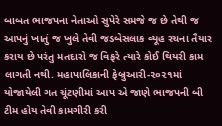બાબત ભાજપના નેતાઓ સુપેરે સમજે જ છે તેથી જ આપનું ખાતું જ ખુલે તેવી જડબેસલાક વ્યૂહ રચના તૈયાર કરાય છે પરંતુ મતદારો જ વિફરે ત્યારે કોઈ થિયરી કામ લાગતી નથી. મહાપાલિકાની ફેબ્રુઆરી-૨૦૨૧માં યોજાયેલી ગત ચૂંટણીમાં આપ એ જાણે ભાજપની બી ટીમ હોય તેવી કામગીરી કરી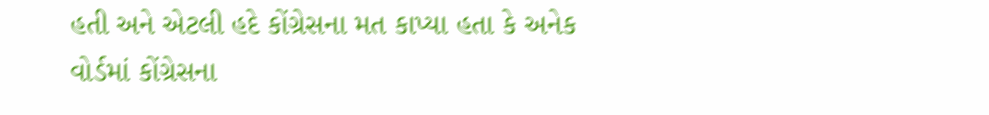હતી અને એટલી હદે કોંગ્રેસના મત કાપ્યા હતા કે અનેક વોર્ડમાં કોંગ્રેસના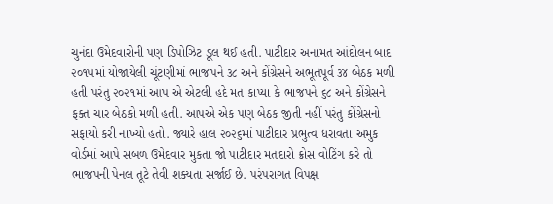ચુનંદા ઉમેદવારોની પણ ડિપોઝિટ ડૂલ થઈ હતી. પાટીદાર અનામત આંદોલન બાદ ૨૦૧૫માં યોજાયેલી ચૂંટણીમાં ભાજપને ૩૮ અને કોંગ્રેસને અભૂતપૂર્વ ૩૪ બેઠક મળી હતી પરંતુ ૨૦૨૧માં આપ એ એટલી હદે મત કાપ્યા કે ભાજપને ૬૮ અને કોંગ્રેસને ફક્ત ચાર બેઠકો મળી હતી. આપએ એક પણ બેઠક જીતી નહીં પરંતુ કોંગ્રેસનો સફાયો કરી નાખ્યો હતો. જ્યારે હાલ ૨૦૨૬માં પાટીદાર પ્રભુત્વ ધરાવતા અમુક વોર્ડમાં આપે સબળ ઉમેદવાર મુકતા જો પાટીદાર મતદારો ક્રોસ વોટિંગ કરે તો ભાજપની પેનલ તૂટે તેવી શક્યતા સર્જાઈ છે. પરંપરાગત વિપક્ષ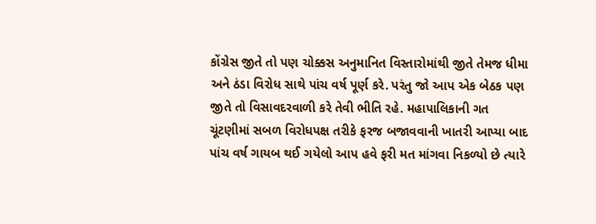કોંગ્રેસ જીતે તો પણ ચોક્કસ અનુમાનિત વિસ્તારોમાંથી જીતે તેમજ ધીમા અને ઠંડા વિરોધ સાથે પાંચ વર્ષ પૂર્ણ કરે. પરંતુ જો આપ એક બેઠક પણ જીતે તો વિસાવદરવાળી કરે તેવી ભીતિ રહે. મહાપાલિકાની ગત ચૂંટણીમાં સબળ વિરોધપક્ષ તરીકે ફરજ બજાવવાની ખાતરી આપ્યા બાદ પાંચ વર્ષ ગાયબ થઈ ગયેલો આપ હવે ફરી મત માંગવા નિકળ્યો છે ત્યારે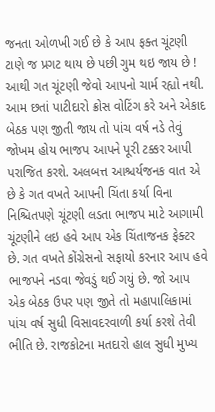જનતા ઓળખી ગઈ છે કે આપ ફક્ત ચૂંટણી ટાણે જ પ્રગટ થાય છે પછી ગુમ થઇ જાય છે ! આથી ગત ચૂંટણી જેવો આપનો ચાર્મ રહ્યો નથી. આમ છતાં પાટીદારો ક્રોસ વોટિંગ કરે અને એકાદ બેઠક પણ જીતી જાય તો પાંચ વર્ષ નડે તેવું જોખમ હોય ભાજપ આપને પૂરી ટક્કર આપી પરાજિત કરશે. અલબત્ત આશ્ચર્યજનક વાત એ છે કે ગત વખતે આપની ચિંતા કર્યા વિના નિશ્ચિતપણે ચૂંટણી લડતા ભાજપ માટે આગામી ચૂંટણીને લઇ હવે આપ એક ચિંતાજનક ફેક્ટર છે. ગત વખતે કોંગ્રેસનો સફાયો કરનાર આપ હવે ભાજપને નડવા જેવડું થઈ ગયું છે. જો આપ એક બેઠક ઉપર પણ જીતે તો મહાપાલિકામાં પાંચ વર્ષ સુધી વિસાવદરવાળી કર્યા કરશે તેવી ભીતિ છે. રાજકોટના મતદારો હાલ સુધી મુખ્ય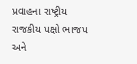પ્રવાહના રાષ્ટ્રીય રાજકીય પક્ષો ભાજપ અને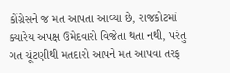કોંગ્રેસને જ મત આપતા આવ્યા છે, રાજકોટમાં ક્યારેય અપક્ષ ઉમેદવારો વિજેતા થતા નથી, પરંતુ ગત ચૂંટણીથી મતદારો આપને મત આપવા તરફ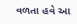વળતા હવે આ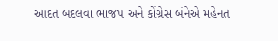આદત બદલવા ભાજપ અને કોંગ્રેસ બંનેએ મહેનત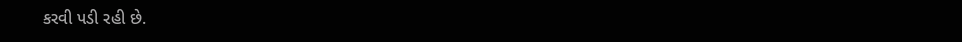કરવી પડી રહી છે.